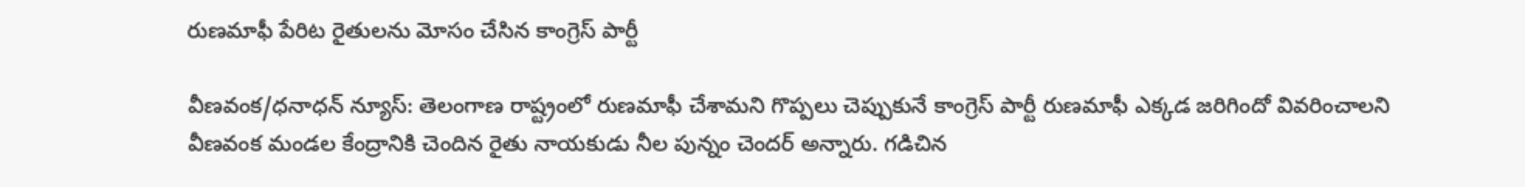రుణమాఫీ పేరిట రైతులను మోసం చేసిన కాంగ్రెస్ పార్టీ

వీణవంక/ధనాధన్ న్యూస్: తెలంగాణ రాష్ట్రంలో రుణమాఫీ చేశామని గొప్పలు చెప్పుకునే కాంగ్రెస్ పార్టీ రుణమాఫీ ఎక్కడ జరిగిందో వివరించాలని వీణవంక మండల కేంద్రానికి చెందిన రైతు నాయకుడు నీల పున్నం చెందర్ అన్నారు. గడిచిన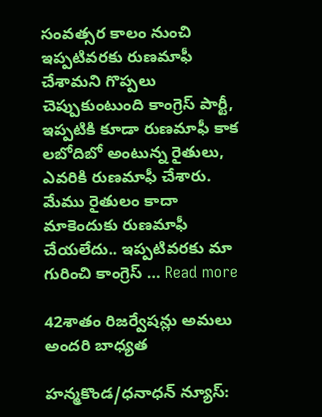సంవత్సర కాలం నుంచి ఇప్పటివరకు రుణమాఫీ చేశామని గొప్పలు చెప్పుకుంటుంది కాంగ్రెస్ పార్టీ, ఇప్పటికి కూడా రుణమాఫీ కాక లబోదిబో అంటున్న రైతులు, ఎవరికి రుణమాఫీ చేశారు. మేము రైతులం కాదా మాకెందుకు రుణమాఫీ చేయలేదు.. ఇప్పటివరకు మా గురించి కాంగ్రెస్ … Read more

42శాతం రిజర్వేషన్లు అమలు అందరి బాధ్యత

హన్మకొండ/ధనాధన్ న్యూస్: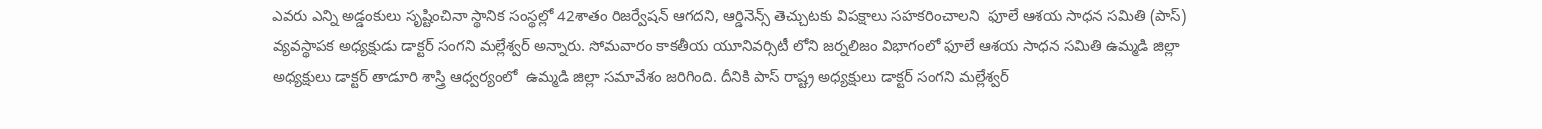ఎవరు ఎన్ని అడ్డంకులు సృష్టించినా స్థానిక సంస్థల్లో 42శాతం రిజర్వేషన్ ఆగదని, ఆర్డినెన్స్ తెచ్చుటకు విపక్షాలు సహకరించాలని  ఫూలే ఆశయ సాధన సమితి (పాస్) వ్యవస్థాపక అధ్యక్షుడు డాక్టర్ సంగని మల్లేశ్వర్ అన్నారు. సోమవారం కాకతీయ యూనివర్సిటీ లోని జర్నలిజం విభాగంలో ఫూలే ఆశయ సాధన సమితి ఉమ్మడి జిల్లా అధ్యక్షులు డాక్టర్ తాడూరి శాస్త్రి ఆధ్వర్యంలో  ఉమ్మడి జిల్లా సమావేశం జరిగింది. దీనికి పాస్ రాష్ట్ర అధ్యక్షులు డాక్టర్ సంగని మల్లేశ్వర్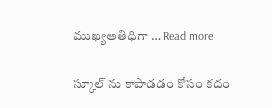ముఖ్యఅతిధిగా … Read more

స్కూల్ ను కాపాడడం కోసం కదం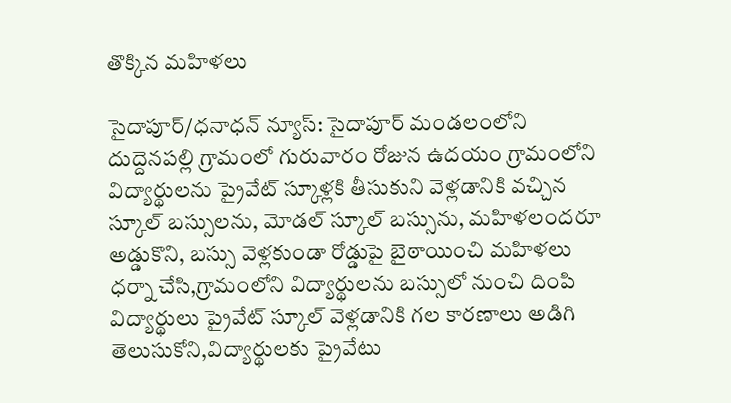తొక్కిన మహిళలు

సైదాపూర్/ధనాధన్ న్యూస్: సైదాపూర్ మండలంలోని దుద్దెనపల్లి గ్రామంలో గురువారం రోజున ఉదయం గ్రామంలోని విద్యార్థులను ప్రైవేట్ స్కూళ్లకి తీసుకుని వెళ్లడానికి వచ్చిన స్కూల్ బస్సులను, మోడల్ స్కూల్ బస్సును, మహిళలందరూ అడ్డుకొని, బస్సు వెళ్లకుండా రోడ్డుపై బైఠాయించి మహిళలు ధర్నా చేసి,గ్రామంలోని విద్యార్థులను బస్సులో నుంచి దింపి విద్యార్థులు ప్రైవేట్ స్కూల్ వెళ్లడానికి గల కారణాలు అడిగి తెలుసుకోని,విద్యార్థులకు ప్రైవేటు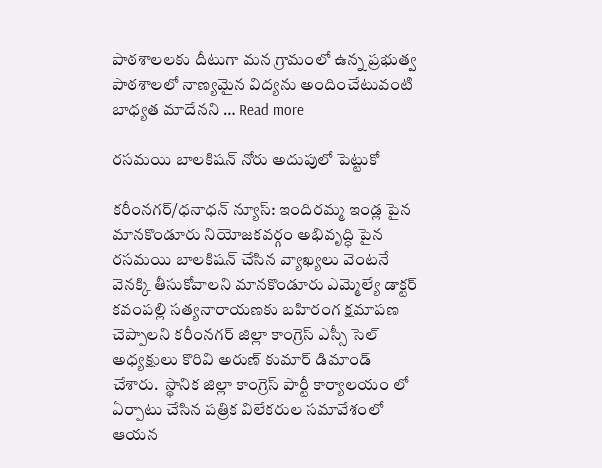పాఠశాలలకు దీటుగా మన గ్రామంలో ఉన్న ప్రభుత్వ పాఠశాలలో నాణ్యమైన విద్యను అందించేటువంటి బాధ్యత మాదేనని … Read more

రసమయి బాలకిషన్ నోరు అదుపులో పెట్టుకో

కరీంనగర్/ధనాధన్ న్యూస్: ఇందిరమ్మ ఇండ్ల పైన మానకొండూరు నియోజకవర్గం అభివృద్ధి పైన రసమయి బాలకిషన్ చేసిన వ్యాఖ్యలు వెంటనే వెనక్కి తీసుకోవాలని మానకొండూరు ఎమ్మెల్యే డాక్టర్ కవంపల్లి సత్యనారాయణకు బహిరంగ క్షమాపణ చెప్పాలని కరీంనగర్ జిల్లా కాంగ్రెస్ ఎస్సీ సెల్ అధ్యక్షులు కొరివి అరుణ్ కుమార్ డిమాండ్ చేశారు.  స్థానిక జిల్లా కాంగ్రెస్ పార్టీ కార్యాలయం లో ఏర్పాటు చేసిన పత్రిక విలేకరుల సమావేశంలో ఆయన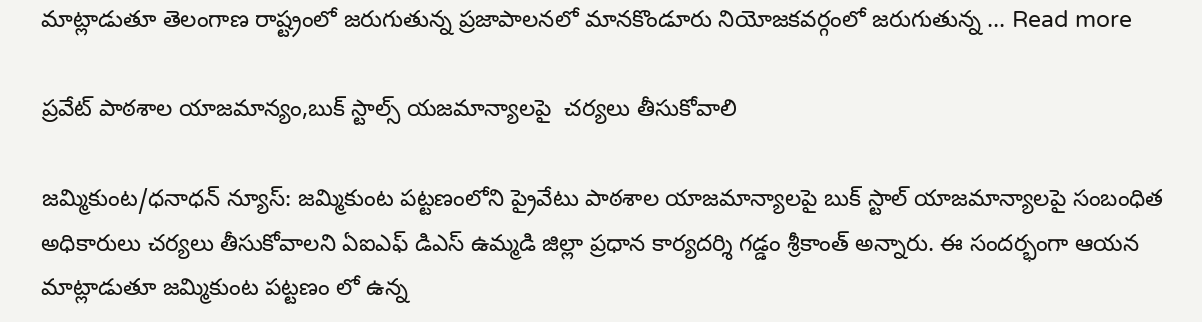మాట్లాడుతూ తెలంగాణ రాష్ట్రంలో జరుగుతున్న ప్రజాపాలనలో మానకొండూరు నియోజకవర్గంలో జరుగుతున్న … Read more

ప్రవేట్ పాఠశాల యాజమాన్యం,బుక్ స్టాల్స్ యజమాన్యాలపై  చర్యలు తీసుకోవాలి

జమ్మికుంట/ధనాధన్ న్యూస్: జమ్మికుంట పట్టణంలోని ప్రైవేటు పాఠశాల యాజమాన్యాలపై బుక్ స్టాల్ యాజమాన్యాలపై సంబంధిత అధికారులు చర్యలు తీసుకోవాలని ఏఐఎఫ్ డిఎస్ ఉమ్మడి జిల్లా ప్రధాన కార్యదర్శి గడ్డం శ్రీకాంత్ అన్నారు. ఈ సందర్భంగా ఆయన మాట్లాడుతూ జమ్మికుంట పట్టణం లో ఉన్న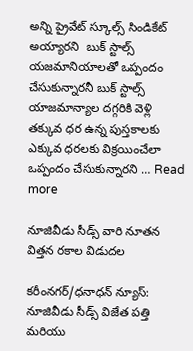అన్ని ప్రైవేట్ స్కూల్స్ సిండికేట్ అయ్యారని  బుక్ స్టాల్స్ యజమానియాలతో ఒప్పందం  చేసుకున్నారనీ బుక్ స్టాల్స్ యాజమాన్యాల దగ్గరికి వెళ్లి తక్కువ ధర ఉన్న పుస్తకాలకు ఎక్కువ ధరలకు విక్రయించేలా ఒప్పందం చేసుకున్నారని … Read more

నూజివీడు సీడ్స్ వారి నూతన విత్తన రకాల విడుదల

కరీంనగర్/ధనాధన్ న్యూస్: నూజివీడు సీడ్స్ విజేత పత్తి మరియు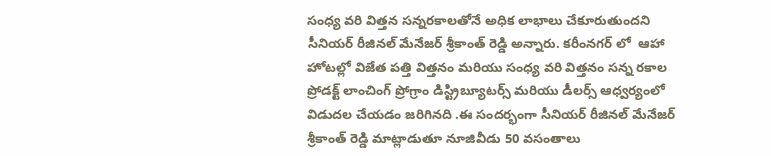సంధ్య వరి విత్తన సన్నరకాలతోనే అధిక లాభాలు చేకూరుతుందని సీనియర్ రీజినల్ మేనేజర్ శ్రీకాంత్ రెడ్డి అన్నారు. కరీంనగర్ లో  ఆహా హోటల్లో విజేత పత్తి విత్తనం మరియు సంధ్య వరి విత్తనం సన్న రకాల ప్రోడక్ట్ లాంచింగ్ ప్రోగ్రాం డిస్ట్రిబ్యూటర్స్ మరియు డీలర్స్ ఆధ్వర్యంలో విడుదల చేయడం జరిగినది .ఈ సందర్భంగా సీనియర్ రీజినల్ మేనేజర్ శ్రీకాంత్ రెడ్డి మాట్లాడుతూ నూజివీడు 50 వసంతాలు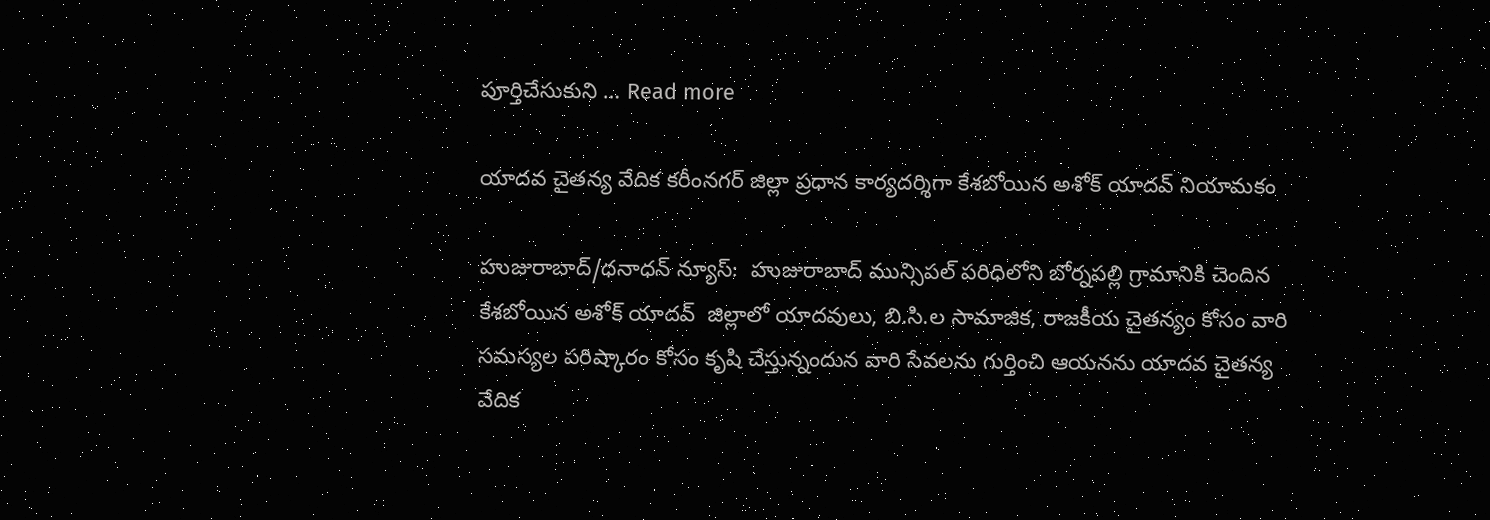పూర్తిచేసుకుని … Read more

యాదవ చైతన్య వేదిక కరీంనగర్ జిల్లా ప్రధాన కార్యదర్శిగా కేశబోయిన అశోక్ యాదవ్ నియామకం

హుజురాబాద్/ధనాధన్ న్యూస్:  హుజురాబాద్ మున్సిపల్ పరిధిలోని బోర్నపల్లి గ్రామానికి చెందిన కేశబోయిన అశోక్ యాదవ్  జిల్లాలో యాదవులు, బి.సి.ల సామాజిక, రాజకీయ చైతన్యం కోసం వారి సమస్యల పరిష్కారం కోసం కృషి చేస్తున్నందున వారి సేవలను గుర్తించి ఆయనను యాదవ చైతన్య వేదిక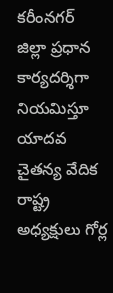కరీంనగర్ జిల్లా ప్రధాన కార్యదర్శిగా నియమిస్తూ యాదవ చైతన్య వేదిక రాష్ట్ర అధ్యక్షులు గోర్ల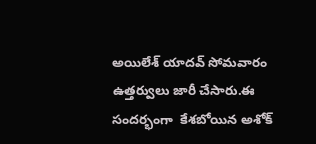అయిలేశ్ యాదవ్ సోమవారం ఉత్తర్వులు జారీ చేసారు.ఈ సందర్భంగా  కేశబోయిన అశోక్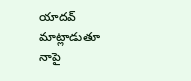యాదవ్ మాట్లాడుతూ నాపై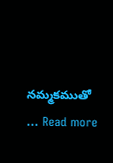నమ్మకముతో … Read more